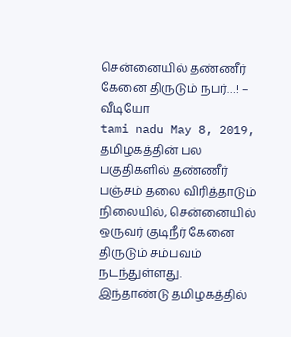சென்னையில் தண்ணீர் கேனை திருடும் நபர்…! – வீடியோ
tami nadu May 8, 2019,
தமிழகத்தின் பல பகுதிகளில் தண்ணீர் பஞ்சம் தலை விரித்தாடும் நிலையில், சென்னையில் ஒருவர் குடிநீர் கேனை திருடும் சம்பவம் நடந்துள்ளது.
இந்தாண்டு தமிழகத்தில்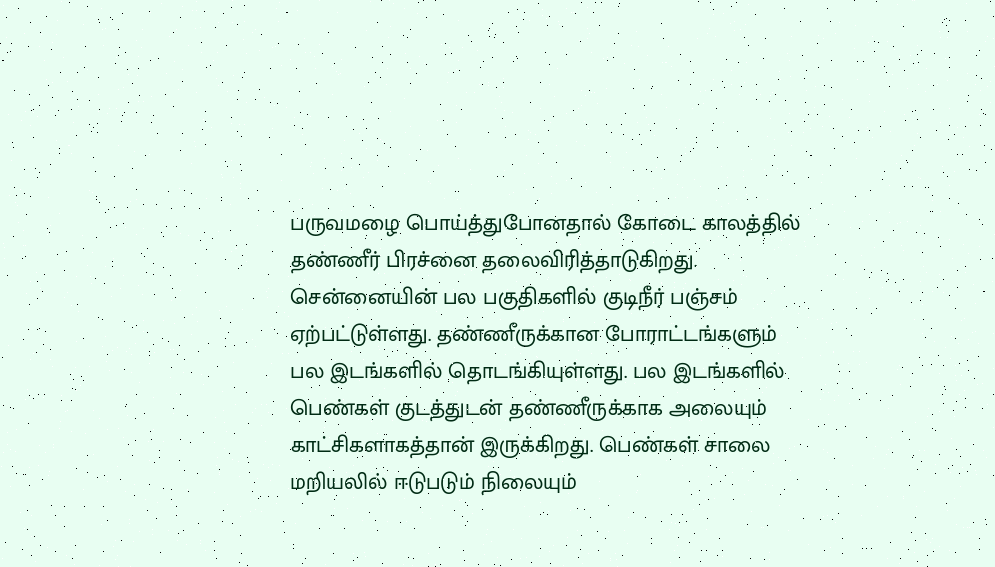பருவமழை பொய்த்துபோனதால் கோடை காலத்தில் தண்ணீர் பிரச்னை தலைவிரித்தாடுகிறது. சென்னையின் பல பகுதிகளில் குடிநீர் பஞ்சம் ஏற்பட்டுள்ளது. தண்ணீருக்கான போராட்டங்களும் பல இடங்களில் தொடங்கியுள்ளது. பல இடங்களில் பெண்கள் குடத்துடன் தண்ணீருக்காக அலையும் காட்சிகளாகத்தான் இருக்கிறது. பெண்கள் சாலை மறியலில் ஈடுபடும் நிலையும்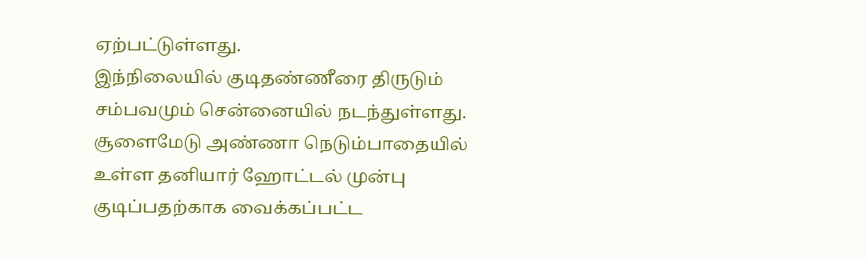ஏற்பட்டுள்ளது.
இந்நிலையில் குடிதண்ணீரை திருடும் சம்பவமும் சென்னையில் நடந்துள்ளது. சூளைமேடு அண்ணா நெடும்பாதையில் உள்ள தனியார் ஹோட்டல் முன்பு குடிப்பதற்காக வைக்கப்பட்ட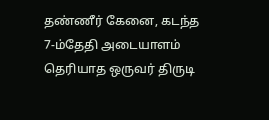தண்ணீர் கேனை, கடந்த 7-ம்தேதி அடையாளம் தெரியாத ஒருவர் திருடி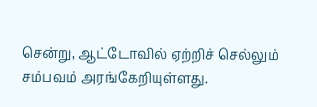சென்று, ஆட்டோவில் ஏற்றிச் செல்லும் சம்பவம் அரங்கேறியுள்ளது.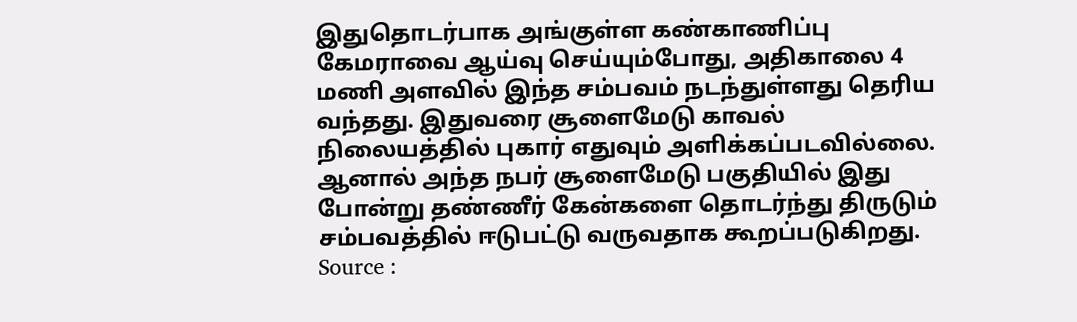இதுதொடர்பாக அங்குள்ள கண்காணிப்பு கேமராவை ஆய்வு செய்யும்போது, அதிகாலை 4 மணி அளவில் இந்த சம்பவம் நடந்துள்ளது தெரிய வந்தது. இதுவரை சூளைமேடு காவல் நிலையத்தில் புகார் எதுவும் அளிக்கப்படவில்லை. ஆனால் அந்த நபர் சூளைமேடு பகுதியில் இது போன்று தண்ணீர் கேன்களை தொடர்ந்து திருடும் சம்பவத்தில் ஈடுபட்டு வருவதாக கூறப்படுகிறது.
Source :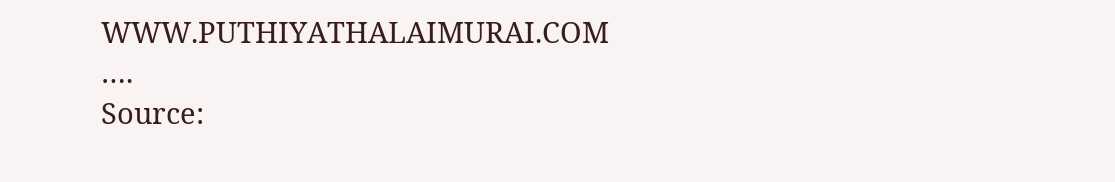WWW.PUTHIYATHALAIMURAI.COM
….
Source: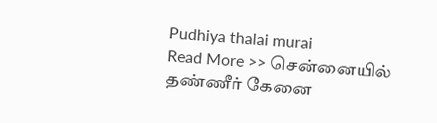Pudhiya thalai murai
Read More >> சென்னையில் தண்ணீர் கேனை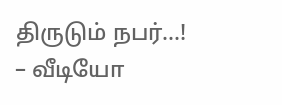திருடும் நபர்…! – வீடியோ